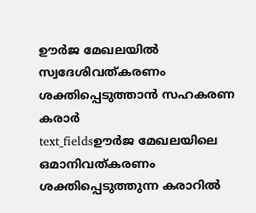ഊർജ മേഖലയിൽ സ്വദേശിവത്കരണം ശക്തിപ്പെടുത്താൻ സഹകരണ കരാർ
text_fieldsഊർജ മേഖലയിലെ ഒമാനിവത്കരണം ശക്തിപ്പെടുത്തുന്ന കരാറിൽ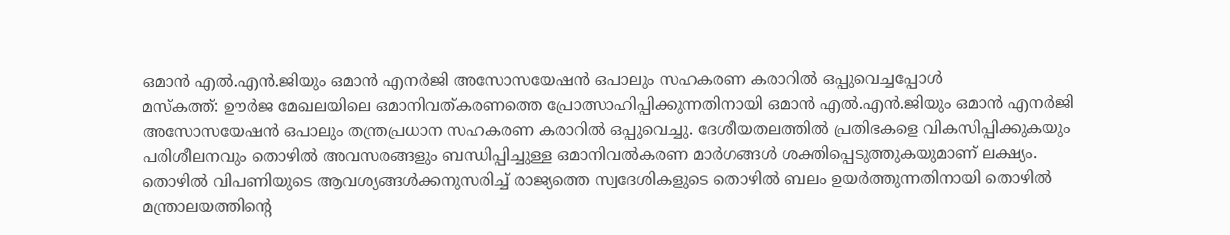ഒമാൻ എൽ.എൻ.ജിയും ഒമാൻ എനർജി അസോസയേഷൻ ഒപാലും സഹകരണ കരാറിൽ ഒപ്പുവെച്ചപ്പോൾ
മസ്കത്ത്: ഊർജ മേഖലയിലെ ഒമാനിവത്കരണത്തെ പ്രോത്സാഹിപ്പിക്കുന്നതിനായി ഒമാൻ എൽ.എൻ.ജിയും ഒമാൻ എനർജി അസോസയേഷൻ ഒപാലും തന്ത്രപ്രധാന സഹകരണ കരാറിൽ ഒപ്പുവെച്ചു. ദേശീയതലത്തിൽ പ്രതിഭകളെ വികസിപ്പിക്കുകയും പരിശീലനവും തൊഴിൽ അവസരങ്ങളും ബന്ധിപ്പിച്ചുള്ള ഒമാനിവൽകരണ മാർഗങ്ങൾ ശക്തിപ്പെടുത്തുകയുമാണ് ലക്ഷ്യം.
തൊഴിൽ വിപണിയുടെ ആവശ്യങ്ങൾക്കനുസരിച്ച് രാജ്യത്തെ സ്വദേശികളുടെ തൊഴിൽ ബലം ഉയർത്തുന്നതിനായി തൊഴിൽ മന്ത്രാലയത്തിന്റെ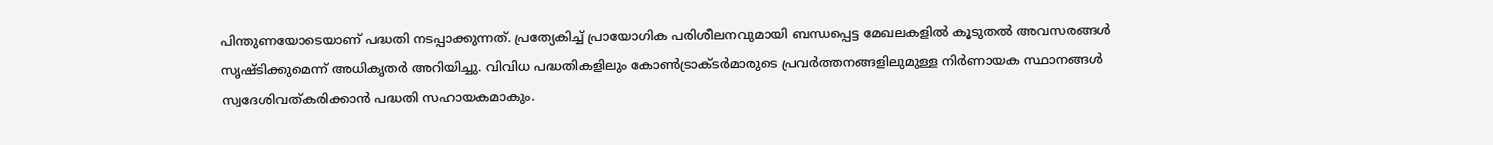പിന്തുണയോടെയാണ് പദ്ധതി നടപ്പാക്കുന്നത്. പ്രത്യേകിച്ച് പ്രായോഗിക പരിശീലനവുമായി ബന്ധപ്പെട്ട മേഖലകളിൽ കൂടുതൽ അവസരങ്ങൾ സൃഷ്ടിക്കുമെന്ന് അധികൃതർ അറിയിച്ചു. വിവിധ പദ്ധതികളിലും കോൺട്രാക്ടർമാരുടെ പ്രവർത്തനങ്ങളിലുമുള്ള നിർണായക സ്ഥാനങ്ങൾ സ്വദേശിവത്കരിക്കാൻ പദ്ധതി സഹായകമാകും.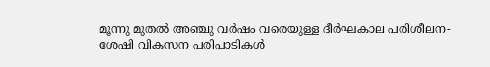മൂന്നു മുതൽ അഞ്ചു വർഷം വരെയുള്ള ദീർഘകാല പരിശീലന-ശേഷി വികസന പരിപാടികൾ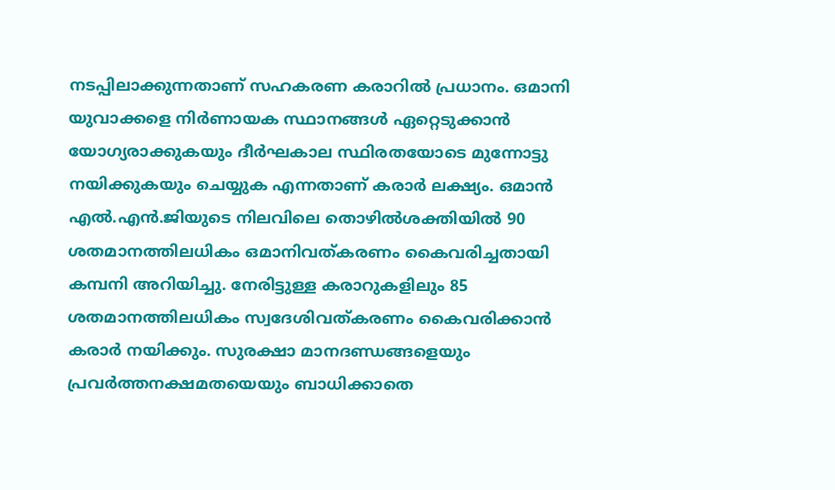നടപ്പിലാക്കുന്നതാണ് സഹകരണ കരാറിൽ പ്രധാനം. ഒമാനി യുവാക്കളെ നിർണായക സ്ഥാനങ്ങൾ ഏറ്റെടുക്കാൻ യോഗ്യരാക്കുകയും ദീർഘകാല സ്ഥിരതയോടെ മുന്നോട്ടു നയിക്കുകയും ചെയ്യുക എന്നതാണ് കരാർ ലക്ഷ്യം. ഒമാൻ എൽ.എൻ.ജിയുടെ നിലവിലെ തൊഴിൽശക്തിയിൽ 90 ശതമാനത്തിലധികം ഒമാനിവത്കരണം കൈവരിച്ചതായി കമ്പനി അറിയിച്ചു. നേരിട്ടുള്ള കരാറുകളിലും 85 ശതമാനത്തിലധികം സ്വദേശിവത്കരണം കൈവരിക്കാൻ കരാർ നയിക്കും. സുരക്ഷാ മാനദണ്ഡങ്ങളെയും പ്രവർത്തനക്ഷമതയെയും ബാധിക്കാതെ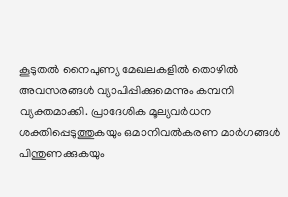കൂടുതൽ നൈപുണ്യ മേഖലകളിൽ തൊഴിൽ അവസരങ്ങൾ വ്യാപിപ്പിക്കുമെന്നും കമ്പനി വ്യക്തമാക്കി. പ്രാദേശിക മൂല്യവർധന ശക്തിപ്പെടുത്തുകയും ഒമാനിവൽകരണ മാർഗങ്ങൾ പിന്തുണക്കുകയും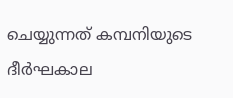ചെയ്യുന്നത് കമ്പനിയുടെ ദീർഘകാല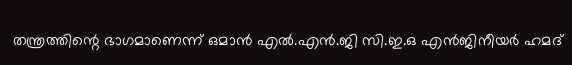തന്ത്രത്തിന്റെ ഭാഗമാണെന്ന് ഒമാൻ എൽ.എൻ.ജി സി.ഇ.ഒ എൻജിനീയർ ഹമദ്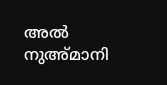അൽ നുഅ്മാനി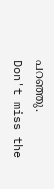പറഞ്ഞു.
Don't miss the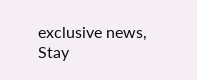exclusive news, Stay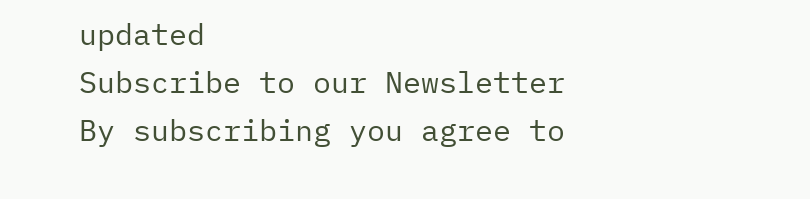updated
Subscribe to our Newsletter
By subscribing you agree to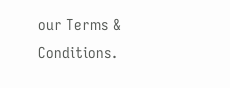our Terms & Conditions.